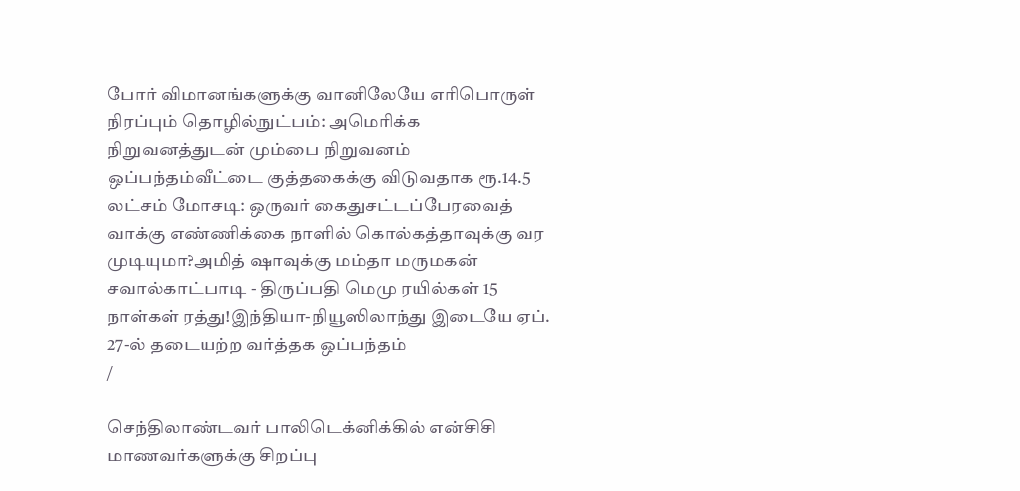போர் விமானங்களுக்கு வானிலேயே எரிபொருள் நிரப்பும் தொழில்நுட்பம்: அமெரிக்க நிறுவனத்துடன் மும்பை நிறுவனம் ஒப்பந்தம்வீட்டை குத்தகைக்கு விடுவதாக ரூ.14.5 லட்சம் மோசடி: ஒருவர் கைதுசட்டப்பேரவைத் வாக்கு எண்ணிக்கை நாளில் கொல்கத்தாவுக்கு வர முடியுமா?அமித் ஷாவுக்கு மம்தா மருமகன் சவால்காட்பாடி - திருப்பதி மெமு ரயில்கள் 15 நாள்கள் ரத்து!இந்தியா-நியூஸிலாந்து இடையே ஏப். 27-ல் தடையற்ற வர்த்தக ஒப்பந்தம்
/

செந்திலாண்டவர் பாலிடெக்னிக்கில் என்சிசி மாணவர்களுக்கு சிறப்பு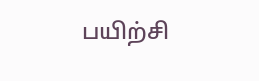பயிற்சி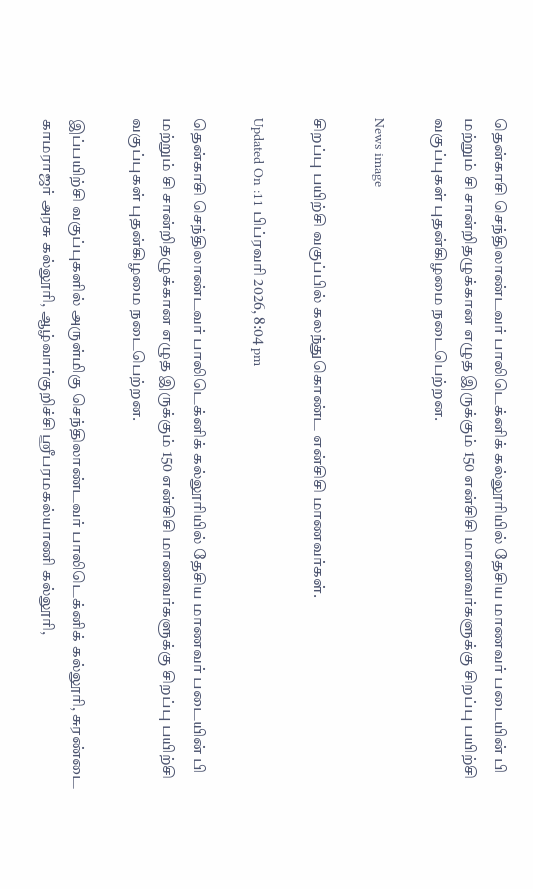தென்காசி செந்திலாண்டவர் பாலிடெக்னிக் கல்லூரியில் தேசிய மாணவர் படையின் பி மற்றும் சி சான்றிதழுக்கான எழுத இருக்கும் 150 என்சிசி மாணவர்களுக்கு சிறப்பு பயிற்சி வகுப்புகள் புதன்கிழமை நடைபெற்றன.

News image

சிறப்பு பயிற்சி வகுப்பில் கலந்துகொண்ட என்சிசி மாணவர்கள்.

Updated On :11 பிப்ரவரி 2026, 8:04 pm

தென்காசி செந்திலாண்டவர் பாலிடெக்னிக் கல்லூரியில் தேசிய மாணவர் படையின் பி மற்றும் சி சான்றிதழுக்கான எழுத இருக்கும் 150 என்சிசி மாணவர்களுக்கு சிறப்பு பயிற்சி வகுப்புகள் புதன்கிழமை நடைபெற்றன.

இப்பயிற்சி வகுப்புகளில் அருள்மிகு செந்திலாண்டவர் பாலிடெக்னிக் கல்லூரி, சுரண்டை காமராஜர் அரசு கல்லூரி, ஆழ்வார்குறிச்சி ஸ்ரீபரமகல்யாணி கல்லூரி,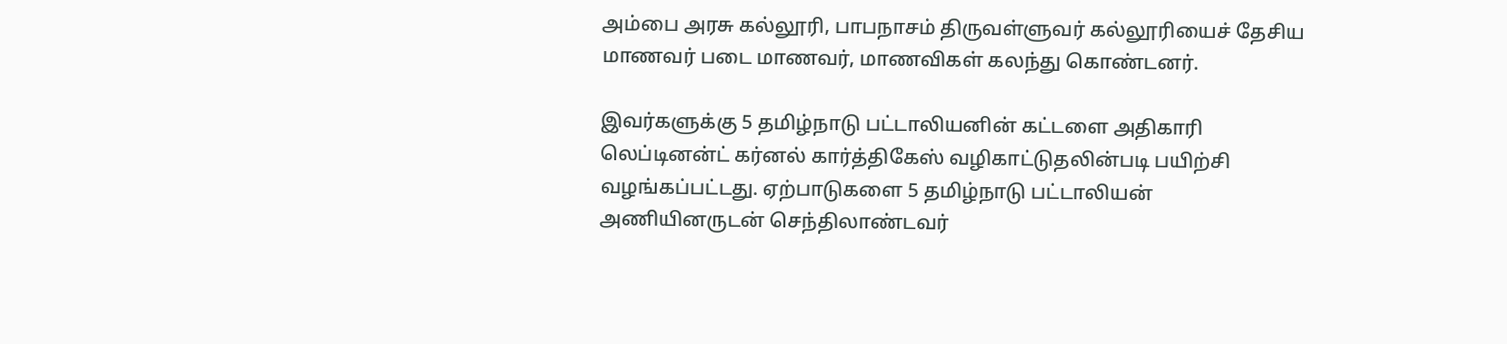அம்பை அரசு கல்லூரி, பாபநாசம் திருவள்ளுவர் கல்லூரியைச் தேசிய மாணவர் படை மாணவர், மாணவிகள் கலந்து கொண்டனர்.

இவர்களுக்கு 5 தமிழ்நாடு பட்டாலியனின் கட்டளை அதிகாரி லெப்டினன்ட் கர்னல் கார்த்திகேஸ் வழிகாட்டுதலின்படி பயிற்சி வழங்கப்பட்டது. ஏற்பாடுகளை 5 தமிழ்நாடு பட்டாலியன் அணியினருடன் செந்திலாண்டவர்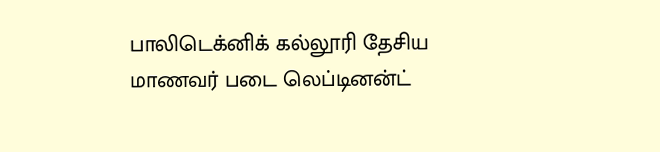பாலிடெக்னிக் கல்லூரி தேசிய மாணவர் படை லெப்டினன்ட்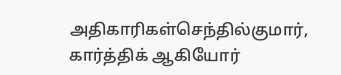அதிகாரிகள்செந்தில்குமார், கார்த்திக் ஆகியோர்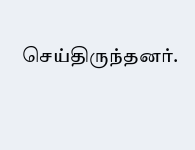செய்திருந்தனர்.